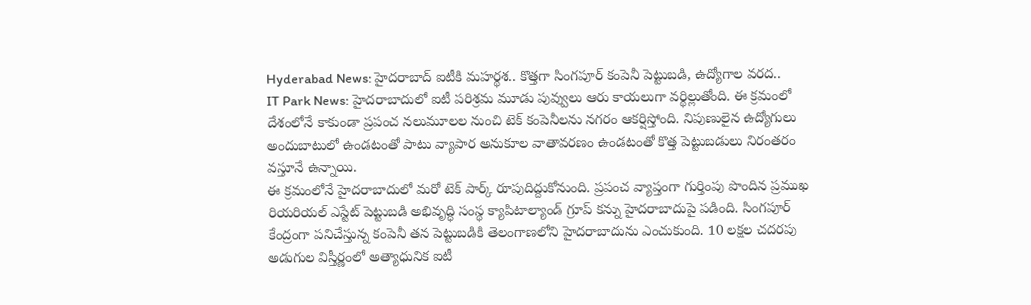Hyderabad News: హైదరాబాద్ ఐటీకి మహర్థశ.. కొత్తగా సింగపూర్ కంపెనీ పెట్టుబడి, ఉద్యోగాల వరద..
IT Park News: హైదరాబాదులో ఐటీ పరిశ్రమ మూడు పువ్వులు ఆరు కాయలుగా వర్థిల్లుతోంది. ఈ క్రమంలో దేశంలోనే కాకుండా ప్రపంచ నలుమూలల నుంచి టెక్ కంపెనీలను నగరం ఆకర్షిస్తోంది. నిపుణులైన ఉద్యోగులు అందుబాటులో ఉండటంతో పాటు వ్యాపార అనుకూల వాతావరణం ఉండటంతో కొత్త పెట్టుబడులు నిరంతరం వస్తూనే ఉన్నాయి.
ఈ క్రమంలోనే హైదరాబాదులో మరో టెక్ పార్క్ రూపుదిద్దుకోనుంది. ప్రపంచ వ్యాప్తంగా గుర్తింపు పొందిన ప్రముఖ రియరియల్ ఎస్టేట్ పెట్టుబడి అభివృద్ధి సంస్థ క్యాపిటాల్యాండ్ గ్రూప్ కన్ను హైదరాబాదుపై పడింది. సింగపూర్ కేంద్రంగా పనిచేస్తున్న కంపెనీ తన పెట్టుబడికి తెలంగాణలోని హైదరాబాదును ఎంచుకుంది. 10 లక్షల చదరపు అడుగుల విస్తీర్ణంలో అత్యాధునిక ఐటీ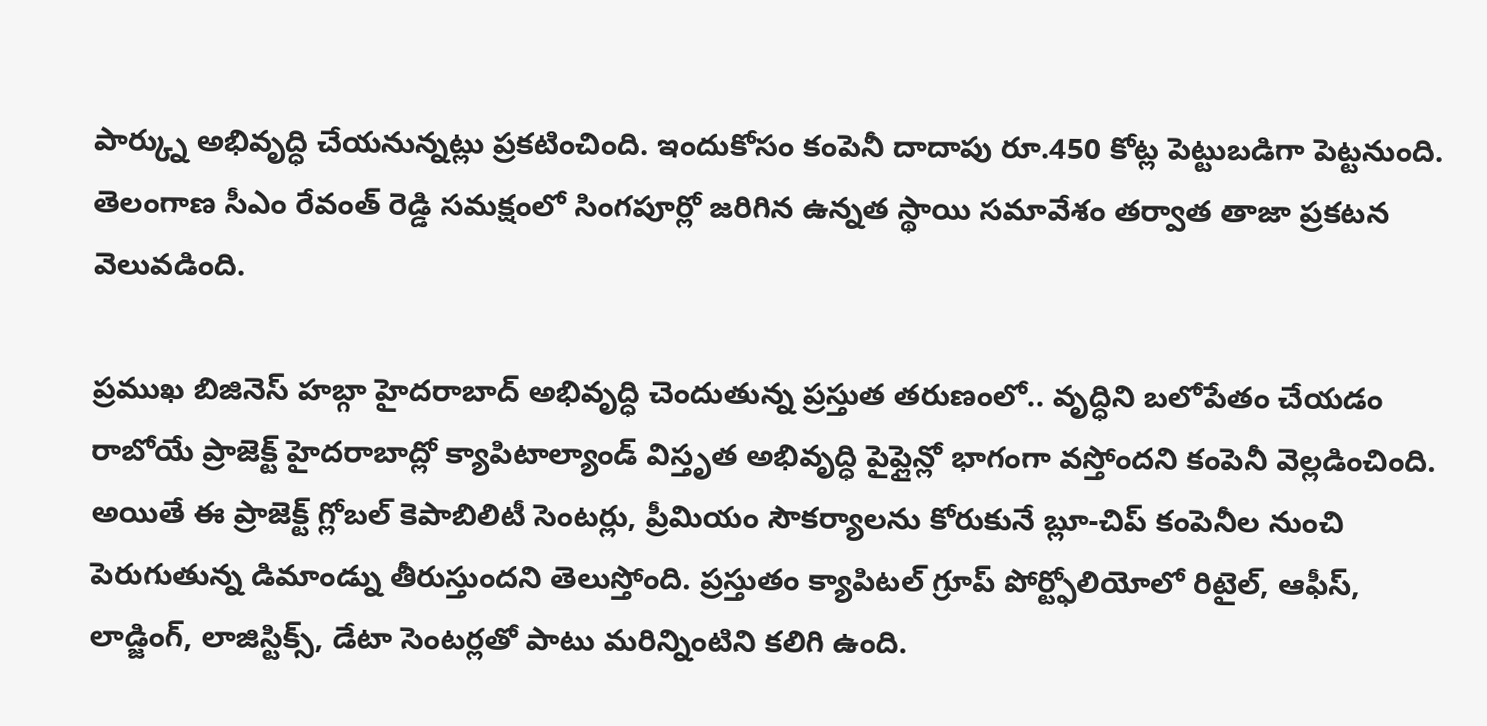పార్క్ను అభివృద్ధి చేయనున్నట్లు ప్రకటించింది. ఇందుకోసం కంపెనీ దాదాపు రూ.450 కోట్ల పెట్టుబడిగా పెట్టనుంది. తెలంగాణ సీఎం రేవంత్ రెడ్డి సమక్షంలో సింగపూర్లో జరిగిన ఉన్నత స్థాయి సమావేశం తర్వాత తాజా ప్రకటన వెలువడింది.

ప్రముఖ బిజినెస్ హబ్గా హైదరాబాద్ అభివృద్ధి చెందుతున్న ప్రస్తుత తరుణంలో.. వృద్ధిని బలోపేతం చేయడం రాబోయే ప్రాజెక్ట్ హైదరాబాద్లో క్యాపిటాల్యాండ్ విస్తృత అభివృద్ధి పైప్లైన్లో భాగంగా వస్తోందని కంపెనీ వెల్లడించింది. అయితే ఈ ప్రాజెక్ట్ గ్లోబల్ కెపాబిలిటీ సెంటర్లు, ప్రీమియం సౌకర్యాలను కోరుకునే బ్లూ-చిప్ కంపెనీల నుంచి పెరుగుతున్న డిమాండ్ను తీరుస్తుందని తెలుస్తోంది. ప్రస్తుతం క్యాపిటల్ గ్రూప్ పోర్ట్ఫోలియోలో రిటైల్, ఆఫీస్, లాడ్జింగ్, లాజిస్టిక్స్, డేటా సెంటర్లతో పాటు మరిన్నింటిని కలిగి ఉంది.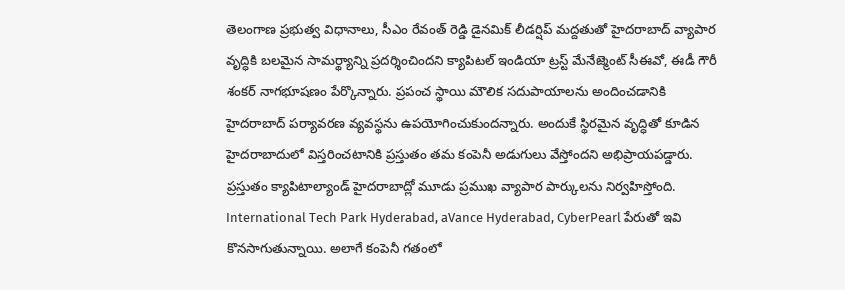తెలంగాణ ప్రభుత్వ విధానాలు, సీఎం రేవంత్ రెడ్డి డైనమిక్ లీడర్షిప్ మద్దతుతో హైదరాబాద్ వ్యాపార వృద్ధికి బలమైన సామర్థ్యాన్ని ప్రదర్శించిందని క్యాపిటల్ ఇండియా ట్రస్ట్ మేనేజ్మెంట్ సీఈవో, ఈడీ గౌరీ శంకర్ నాగభూషణం పేర్కొన్నారు. ప్రపంచ స్థాయి మౌలిక సదుపాయాలను అందించడానికి హైదరాబాద్ పర్యావరణ వ్యవస్థను ఉపయోగించుకుందన్నారు. అందుకే స్థిరమైన వృద్ధితో కూడిన హైదరాబాదులో విస్తరించటానికి ప్రస్తుతం తమ కంపెనీ అడుగులు వేస్తోందని అభిప్రాయపడ్డారు.
ప్రస్తుతం క్యాపిటాల్యాండ్ హైదరాబాద్లో మూడు ప్రముఖ వ్యాపార పార్కులను నిర్వహిస్తోంది. International Tech Park Hyderabad, aVance Hyderabad, CyberPearl పేరుతో ఇవి కొనసాగుతున్నాయి. అలాగే కంపెనీ గతంలో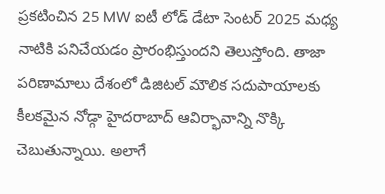ప్రకటించిన 25 MW ఐటీ లోడ్ డేటా సెంటర్ 2025 మధ్య నాటికి పనిచేయడం ప్రారంభిస్తుందని తెలుస్తోంది. తాజా పరిణామాలు దేశంలో డిజిటల్ మౌలిక సదుపాయాలకు కీలకమైన నోడ్గా హైదరాబాద్ ఆవిర్భావాన్ని నొక్కి చెబుతున్నాయి. అలాగే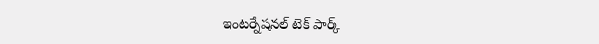ఇంటర్నేషనల్ టెక్ పార్క్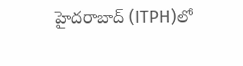హైదరాబాద్ (ITPH)లో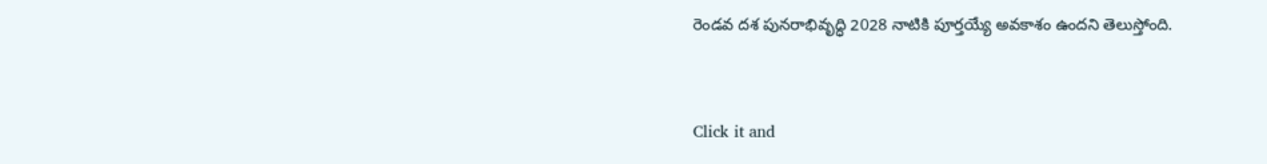రెండవ దశ పునరాభివృద్ధి 2028 నాటికి పూర్తయ్యే అవకాశం ఉందని తెలుస్తోంది.


Click it and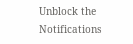Unblock the Notifications